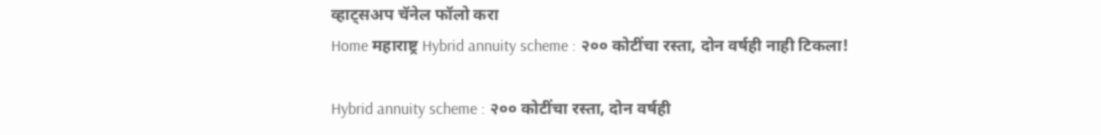व्हाट्सअप चॅनेल फॉलो करा
Home महाराष्ट्र Hybrid annuity scheme : २०० कोटींचा रस्ता, दोन वर्षही नाही टिकला!

Hybrid annuity scheme : २०० कोटींचा रस्ता, दोन वर्षही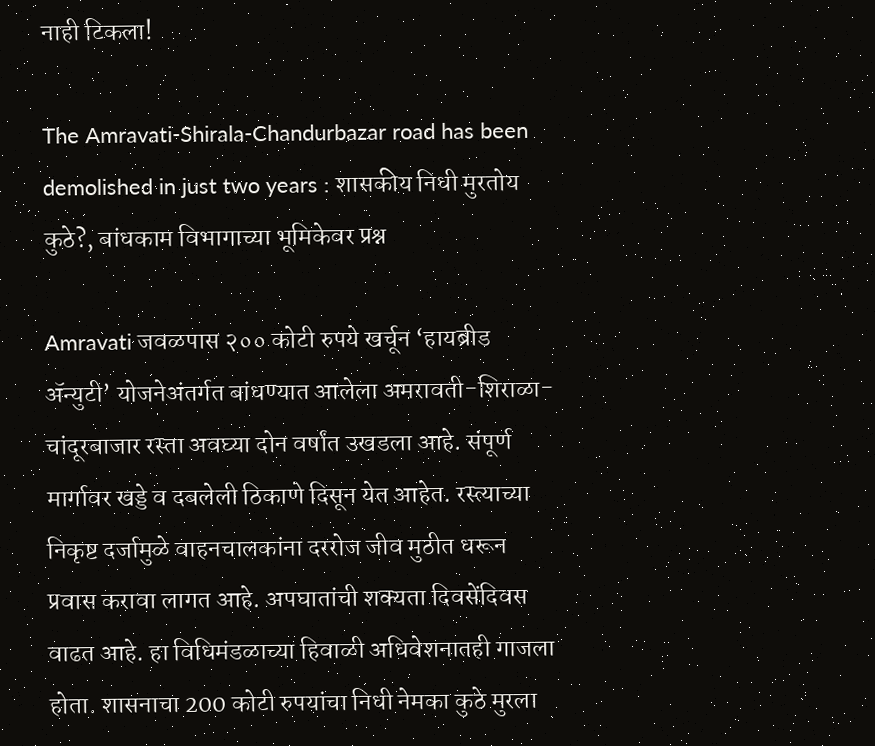नाही टिकला!

The Amravati-Shirala-Chandurbazar road has been demolished in just two years : शासकीय निधी मुरतोय कुठे?, बांधकाम विभागाच्या भूमिकेवर प्रश्न

Amravati जवळपास २०० कोटी रुपये खर्चून ‘हायब्रीड ॲन्युटी’ योजनेअंतर्गत बांधण्यात आलेला अमरावती-शिराळा-चांदूरबाजार रस्ता अवघ्या दोन वर्षांत उखडला आहे. संपूर्ण मार्गावर खड्डे व दबलेली ठिकाणे दिसून येत आहेत. रस्त्याच्या निकृष्ट दर्जामुळे वाहनचालकांना दररोज जीव मुठीत धरून प्रवास करावा लागत आहे. अपघातांची शक्यता दिवसेंदिवस वाढत आहे. हा विधिमंडळाच्या हिवाळी अधिवेशनातही गाजला होता. शासनाचा 200 कोटी रुपयांचा निधी नेमका कुठे मुरला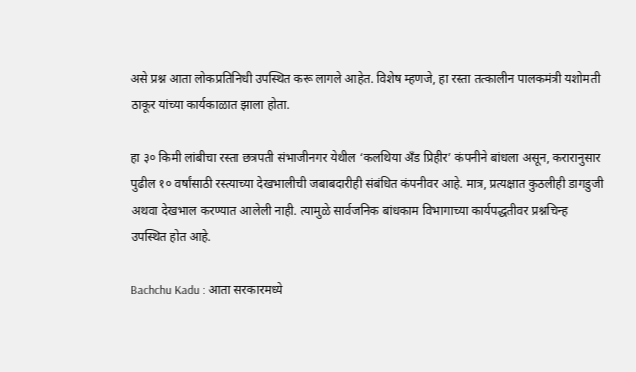असे प्रश्न आता लोकप्रतिनिधी उपस्थित करू लागले आहेत. विशेष म्हणजे, हा रस्ता तत्कालीन पालकमंत्री यशोमती ठाकूर यांच्या कार्यकाळात झाला होता.

हा ३० किमी लांबीचा रस्ता छत्रपती संभाजीनगर येथील ‘कलथिया अँड प्रिहीर’ कंपनीने बांधला असून, करारानुसार पुढील १० वर्षांसाठी रस्त्याच्या देखभालीची जबाबदारीही संबंधित कंपनीवर आहे. मात्र, प्रत्यक्षात कुठलीही डागडुजी अथवा देखभाल करण्यात आलेली नाही. त्यामुळे सार्वजनिक बांधकाम विभागाच्या कार्यपद्धतीवर प्रश्नचिन्ह उपस्थित होत आहे.

Bachchu Kadu : आता सरकारमध्ये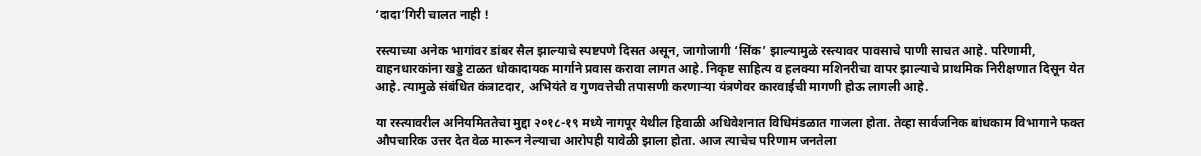‘दादा’गिरी चालत नाही !

रस्त्याच्या अनेक भागांवर डांबर सैल झाल्याचे स्पष्टपणे दिसत असून, जागोजागी ‘सिंक’ झाल्यामुळे रस्त्यावर पावसाचे पाणी साचत आहे. परिणामी, वाहनधारकांना खड्डे टाळत धोकादायक मार्गाने प्रवास करावा लागत आहे. निकृष्ट साहित्य व हलक्या मशिनरीचा वापर झाल्याचे प्राथमिक निरीक्षणात दिसून येत आहे. त्यामुळे संबंधित कंत्राटदार, अभियंते व गुणवत्तेची तपासणी करणाऱ्या यंत्रणेवर कारवाईची मागणी होऊ लागली आहे.

या रस्त्यावरील अनियमिततेचा मुद्दा २०१८-१९ मध्ये नागपूर येथील हिवाळी अधिवेशनात विधिमंडळात गाजला होता. तेव्हा सार्वजनिक बांधकाम विभागाने फक्त औपचारिक उत्तर देत वेळ मारून नेल्याचा आरोपही यावेळी झाला होता. आज त्याचेच परिणाम जनतेला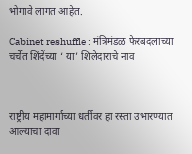भोगावे लागत आहेत.

Cabinet reshuffle : मंत्रिमंडळ फेरबदलाच्या चर्चेत शिंदेंच्या ‘ या’ शिलेदाराचे नाव



राष्ट्रीय महामार्गाच्या धर्तीवर हा रस्ता उभारण्यात आल्याचा दावा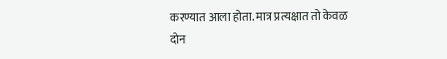करण्यात आला होता. मात्र प्रत्यक्षात तो केवळ दोन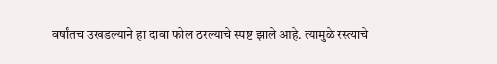वर्षांतच उखडल्याने हा दावा फोल ठरल्याचे स्पष्ट झाले आहे. त्यामुळे रस्त्याचे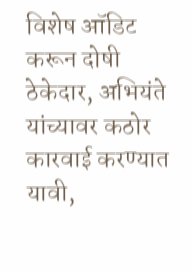विशेष ऑडिट करून दोषी ठेकेदार, अभियंते यांच्यावर कठोर कारवाई करण्यात यावी,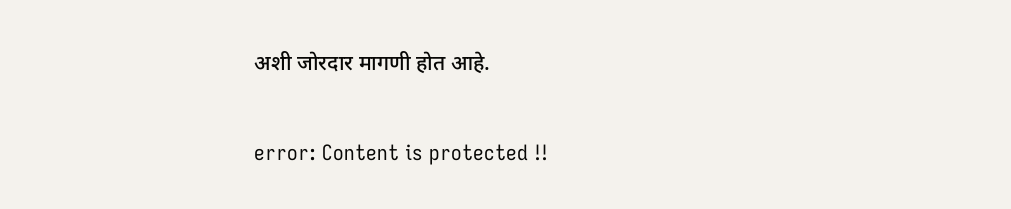अशी जोरदार मागणी होत आहे.

error: Content is protected !!